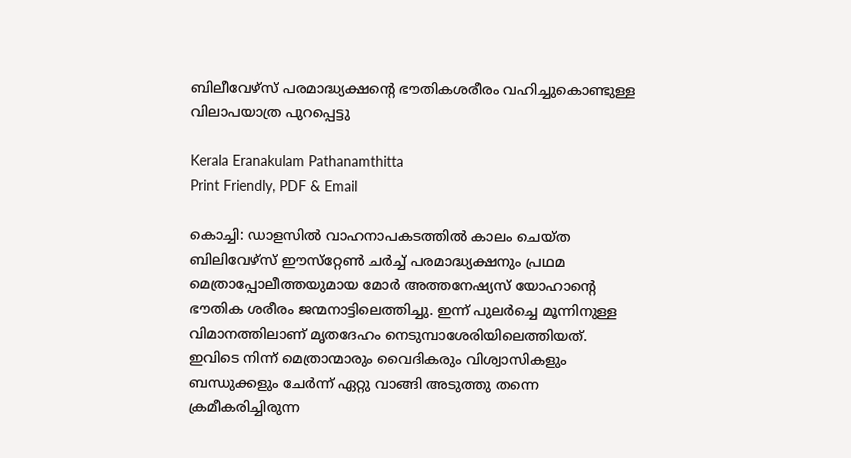ബിലീവേഴ്‌സ് പരമാദ്ധ്യക്ഷന്റെ ഭൗതികശരീരം വഹിച്ചുകൊണ്ടുള്ള വിലാപയാത്ര പുറപ്പെട്ടു

Kerala Eranakulam Pathanamthitta
Print Friendly, PDF & Email

കൊച്ചി: ഡാളസിൽ വാഹനാപകടത്തിൽ കാലം ചെയ്ത ബിലിവേഴ്‌സ് ഈസ്‌റ്റേൺ ചർച്ച് പരമാദ്ധ്യക്ഷനും പ്രഥമ മെത്രാപ്പോലീത്തയുമായ മോർ അത്തനേഷ്യസ് യോഹാന്റെ ഭൗതിക ശരീരം ജന്മനാട്ടിലെത്തിച്ചു. ഇന്ന് പുലർച്ചെ മൂന്നിനുള്ള വിമാനത്തിലാണ് മൃതദേഹം നെടുമ്പാശേരിയിലെത്തിയത്. ഇവിടെ നിന്ന് മെത്രാന്മാരും വൈദികരും വിശ്വാസികളും ബന്ധുക്കളും ചേർന്ന് ഏറ്റു വാങ്ങി അടുത്തു തന്നെ ക്രമീകരിച്ചിരുന്ന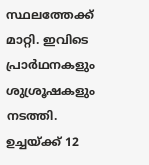സ്ഥലത്തേക്ക് മാറ്റി. ഇവിടെ പ്രാർഥനകളും ശുശ്രൂഷകളും നടത്തി. ഉച്ചയ്ക്ക് 12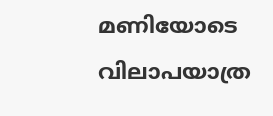മണിയോടെ വിലാപയാത്ര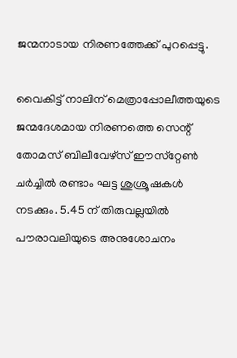ജന്മനാടായ നിരണത്തേക്ക് പുറപ്പെട്ടു.

വൈകിട്ട് നാലിന് മെത്രാപ്പോലീത്തയുടെ ജന്മദേശമായ നിരണത്തെ സെന്റ് തോമസ് ബിലീവേഴ്‌സ് ഈസ്‌റ്റേൺ ചർച്ചിൽ രണ്ടാം ഘട്ട ശുശ്രൂഷകൾ നടക്കും. 5.45 ന് തിരുവല്ലയിൽ പൗരാവലിയുടെ അനുശോചനം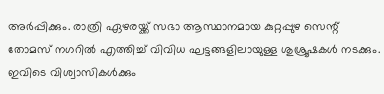അർപ്പിക്കും. രാത്രി ഏഴരയ്ക്ക് സഭാ ആസ്ഥാനമായ കുറ്റപ്പുഴ സെന്റ് തോമസ് നഗറിൽ എത്തിച്ച് വിവിധ ഘട്ടങ്ങളിലായുള്ള ശുശ്രൂഷകൾ നടക്കും. ഇവിടെ വിശ്വാസികൾക്കും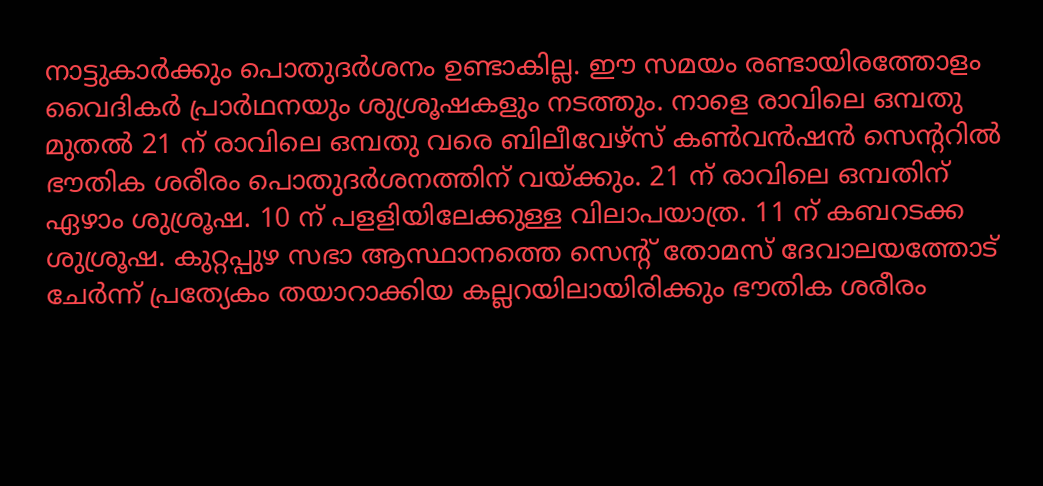നാട്ടുകാർക്കും പൊതുദർശനം ഉണ്ടാകില്ല. ഈ സമയം രണ്ടായിരത്തോളം വൈദികർ പ്രാർഥനയും ശുശ്രൂഷകളും നടത്തും. നാളെ രാവിലെ ഒമ്പതു മുതൽ 21 ന് രാവിലെ ഒമ്പതു വരെ ബിലീവേഴ്‌സ് കൺവൻഷൻ സെന്ററിൽ ഭൗതിക ശരീരം പൊതുദർശനത്തിന് വയ്ക്കും. 21 ന് രാവിലെ ഒമ്പതിന് ഏഴാം ശുശ്രൂഷ. 10 ന് പളളിയിലേക്കുള്ള വിലാപയാത്ര. 11 ന് കബറടക്ക ശുശ്രൂഷ. കുറ്റപ്പുഴ സഭാ ആസ്ഥാനത്തെ സെന്റ് തോമസ് ദേവാലയത്തോട് ചേർന്ന് പ്രത്യേകം തയാറാക്കിയ കല്ലറയിലായിരിക്കും ഭൗതിക ശരീരം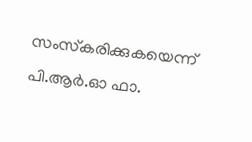സംസ്‌കരിക്കുകയെന്ന് പി.ആർ.ഓ ഫാ.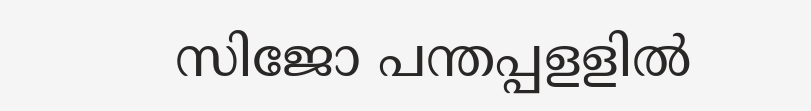സിജോ പന്തപ്പളളിൽ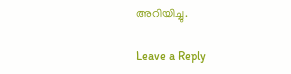അറിയിച്ചു.

Leave a Reply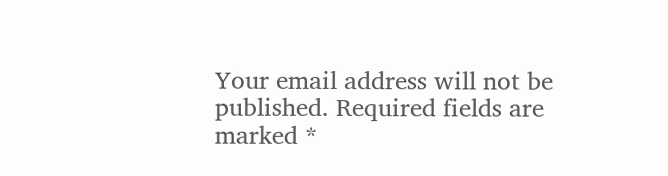Your email address will not be published. Required fields are marked *